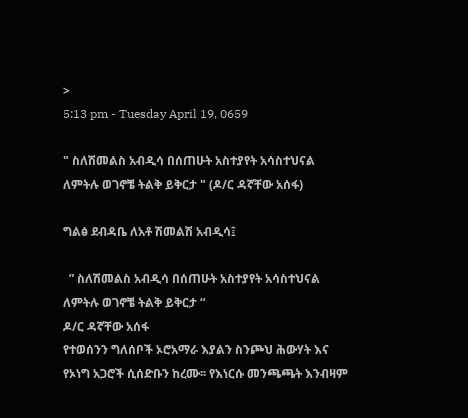>
5:13 pm - Tuesday April 19, 0659

" ስለሽመልስ አብዲሳ በሰጠሁት አስተያየት አሳስተህናል ለምትሉ ወገኖቼ ትልቅ ይቅርታ " (ዶ/ር ዳኛቸው አሰፋ)

ግልፅ ደብዳቤ ለአቶ ሽመልሽ አብዲሳ፤

  ” ስለሽመልስ አብዲሳ በሰጠሁት አስተያየት አሳስተህናል ለምትሉ ወገኖቼ ትልቅ ይቅርታ “
ዶ/ር ዳኛቸው አሰፋ
የተወሰንን ግለሰቦች ኦሮአማራ እያልን ስንጮህ ሕውሃት እና የኦነግ አጋሮች ሲሰድቡን ከረሙ፡፡ የእነርሱ መንጫጫት እንብዛም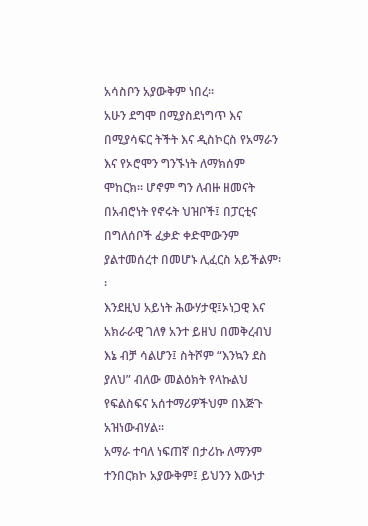አሳስቦን አያውቅም ነበረ፡፡
አሁን ደግሞ በሚያስደነግጥ እና በሚያሳፍር ትችት እና ዲስኮርስ የአማራን እና የኦሮሞን ግንኙነት ለማክሰም ሞከርክ፡፡ ሆኖም ግን ለብዙ ዘመናት በአብሮነት የኖሩት ህዝቦች፤ በፓርቲና በግለሰቦች ፈቃድ ቀድሞውንም ያልተመሰረተ በመሆኑ ሊፈርስ አይችልም፡፡
እንደዚህ አይነት ሕውሃታዊ፤ኦነጋዊ እና አክራራዊ ገለፃ አንተ ይዘህ በመቅረብህ እኔ ብቻ ሳልሆን፤ ስትሾም “እንኳን ደስ ያለህ” ብለው መልዕክት የላኩልህ የፍልስፍና አሰተማሪዎችህም በእጅጉ አዝነውብሃል፡፡
አማራ ተባለ ነፍጠኛ በታሪኩ ለማንም ተንበርክኮ አያውቅም፤ ይህንን እውነታ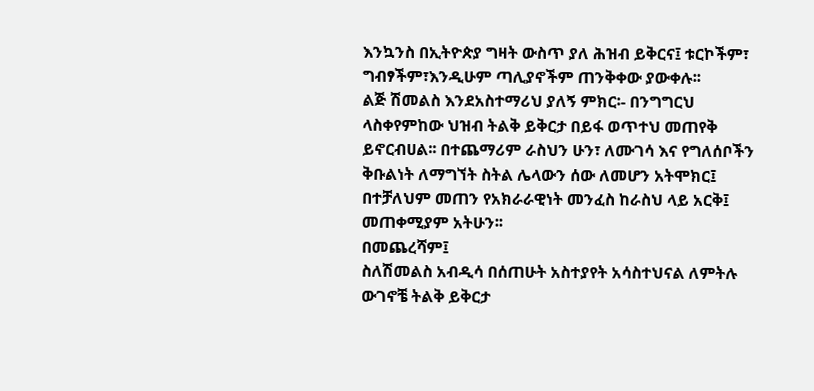እንኳንስ በኢትዮጵያ ግዛት ውስጥ ያለ ሕዝብ ይቅርና፤ ቱርኮችም፣ ግብፃችም፣እንዲሁም ጣሊያኖችም ጠንቅቀው ያውቀሉ፡፡
ልጅ ሽመልስ እንደአስተማሪህ ያለኝ ምክር፡- በንግግርህ ላስቀየምከው ህዝብ ትልቅ ይቅርታ በይፋ ወጥተህ መጠየቅ ይኖርብሀል፡፡ በተጨማሪም ራስህን ሁን፣ ለሙገሳ እና የግለሰቦችን ቅቡልነት ለማግኘት ስትል ሌላውን ሰው ለመሆን አትሞክር፤ በተቻለህም መጠን የአክራራዊነት መንፈስ ከራስህ ላይ አርቅ፤ መጠቀሚያም አትሁን፡፡
በመጨረሻም፤
ስለሽመልስ አብዲሳ በሰጠሁት አስተያየት አሳስተህናል ለምትሉ ውገኖቼ ትልቅ ይቅርታ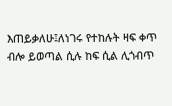እጠይቃለሁ፤ለነገሩ የተከሉት ዛፍ ቀጥ ብሎ ይወጣል ሲሉ ከፍ ሲል ሊጎብጥ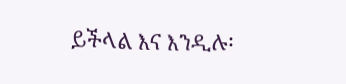ይችላል እና እንዲሉ፡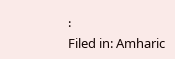፡
Filed in: Amharic